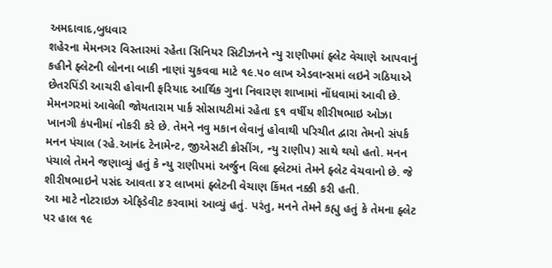અમદાવાદ,બુધવાર
શહેરના મેમનગર વિસ્તારમાં રહેતા સિનિયર સિટીઝનને ન્યુ રાણીપમાં ફ્લેટ વેચાણે આપવાનું કહીને ફ્લેટની લોનના બાકી નાણાં ચુકવવા માટે ૧૯.૫૦ લાખ એડવાન્સમાં લઇને ગઠિયાએ છેતરપિંડી આચરી હોવાની ફરિયાદ આર્થિક ગુના નિવારણ શાખામાં નોંધવામાં આવી છે.
મેમનગરમાં આવેલી જોયતારામ પાર્ક સોસાયટીમાં રહેતા ૬૧ વર્ષીય શીરીષભાઇ ઓઝા ખાનગી કંપનીમાં નોકરી કરે છે. તેમને નવુ મકાન લેવાનું હોવાથી પરિચીત દ્વારા તેમનો સંપર્ક મનન પંચાલ (રહે.આનંદ ટેનામેન્ટ, જીએસટી ક્રોસીંગ, ન્યુ રાણીપ) સાથે થયો હતો. મનન પંચાલે તેમને જણાવ્યું હતું કે ન્યુ રાણીપમાં અર્જુન વિલા ફ્લેટમાં તેમને ફ્લેટ વેચવાનો છે. જે શીરીષભાઇને પસંદ આવતા ૪૨ લાખમાં ફ્લેટની વેચાણ કિંમત નક્કી કરી હતી.
આ માટે નોટરાઇઝ એફિડેવીટ કરવામાં આવ્યું હતું. પરંતુ, મનને તેમને કહ્યુ હતું કે તેમના ફ્લેટ પર હાલ ૧૯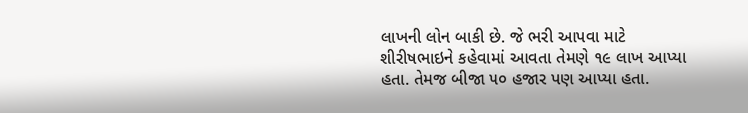લાખની લોન બાકી છે. જે ભરી આપવા માટે શીરીષભાઇને કહેવામાં આવતા તેમણે ૧૯ લાખ આપ્યા હતા. તેમજ બીજા ૫૦ હજાર પણ આપ્યા હતા.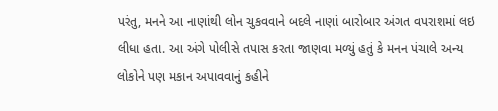પરંતુ, મનને આ નાણાંથી લોન ચુકવવાને બદલે નાણાં બારોબાર અંગત વપરાશમાં લઇ લીધા હતા. આ અંગે પોલીસે તપાસ કરતા જાણવા મળ્યું હતું કે મનન પંચાલે અન્ય લોકોને પણ મકાન અપાવવાનું કહીને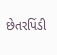છેતરપિંડી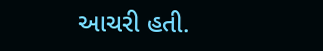આચરી હતી.